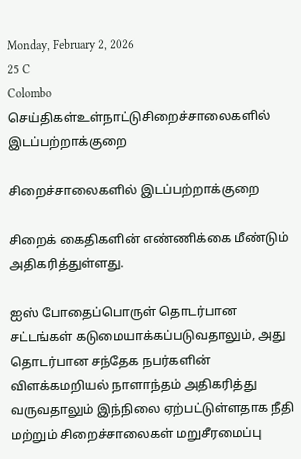Monday, February 2, 2026
25 C
Colombo
செய்திகள்உள்நாட்டுசிறைச்சாலைகளில் இடப்பற்றாக்குறை

சிறைச்சாலைகளில் இடப்பற்றாக்குறை

சிறைக் கைதிகளின் எண்ணிக்கை மீண்டும் அதிகரித்துள்ளது.

ஐஸ் போதைப்பொருள் தொடர்பான சட்டங்கள் கடுமையாக்கப்படுவதாலும், அது தொடர்பான சந்தேக நபர்களின் விளக்கமறியல் நாளாந்தம் அதிகரித்து வருவதாலும் இந்நிலை ஏற்பட்டுள்ளதாக நீதி மற்றும் சிறைச்சாலைகள் மறுசீரமைப்பு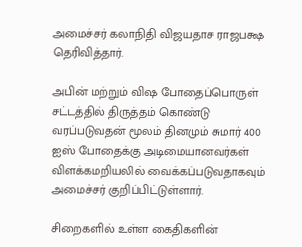அமைச்சர் கலாநிதி விஜயதாச ராஜபக்ஷ தெரிவித்தார்.

அபின் மற்றும் விஷ போதைப்பொருள் சட்டத்தில் திருத்தம் கொண்டு வரப்படுவதன் மூலம் தினமும் சுமார் 400 ஐஸ் போதைக்கு அடிமையானவர்கள் விளக்கமறியலில் வைக்கப்படுவதாகவும் அமைச்சர் குறிப்பிட்டுள்ளார்.

சிறைகளில் உள்ள கைதிகளின்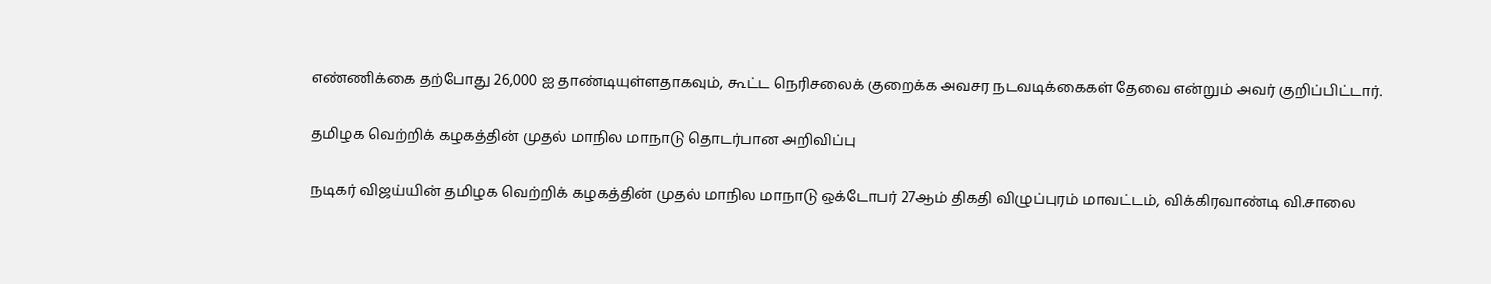எண்ணிக்கை தற்போது 26,000 ஐ தாண்டியுள்ளதாகவும், கூட்ட நெரிசலைக் குறைக்க அவசர நடவடிக்கைகள் தேவை என்றும் அவர் குறிப்பிட்டார்.

தமிழக வெற்றிக் கழகத்தின் முதல் மாநில மாநாடு தொடர்பான அறிவிப்பு

நடிகர் விஜய்யின் தமிழக வெற்றிக் கழகத்தின் முதல் மாநில மாநாடு ஒக்டோபர் 27ஆம் திகதி விழுப்புரம் மாவட்டம், விக்கிரவாண்டி வி.சாலை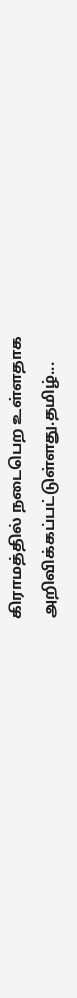கிராமத்தில் நடைபெற உள்ளதாக அறிவிக்கப்பட்டுள்ளது.தமிழ்...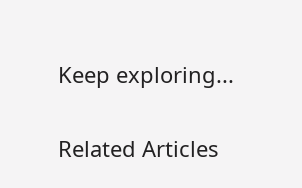Keep exploring...

Related Articles